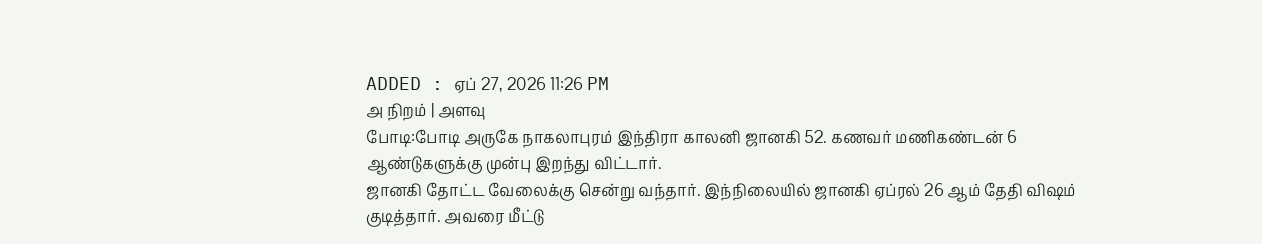ADDED : ஏப் 27, 2026 11:26 PM
அ நிறம் | அளவு
போடி:போடி அருகே நாகலாபுரம் இந்திரா காலனி ஜானகி 52. கணவர் மணிகண்டன் 6 ஆண்டுகளுக்கு முன்பு இறந்து விட்டார்.
ஜானகி தோட்ட வேலைக்கு சென்று வந்தார். இந்நிலையில் ஜானகி ஏப்ரல் 26 ஆம் தேதி விஷம் குடித்தார். அவரை மீட்டு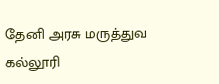தேனி அரசு மருத்துவ கல்லூரி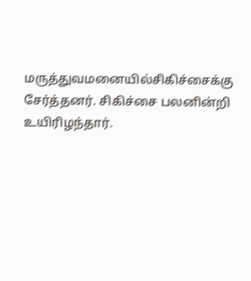மருத்துவமனையில்சிகிச்சைக்கு சேர்த்தனர். சிகிச்சை பலனின்றி உயிரிழந்தார்.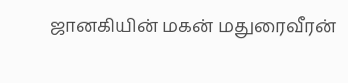ஜானகியின் மகன் மதுரைவீரன்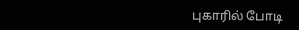புகாரில் போடி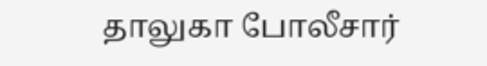தாலுகா போலீசார்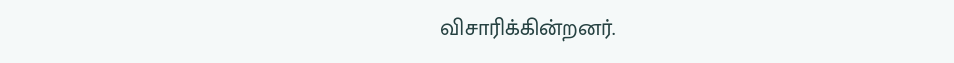விசாரிக்கின்றனர்.